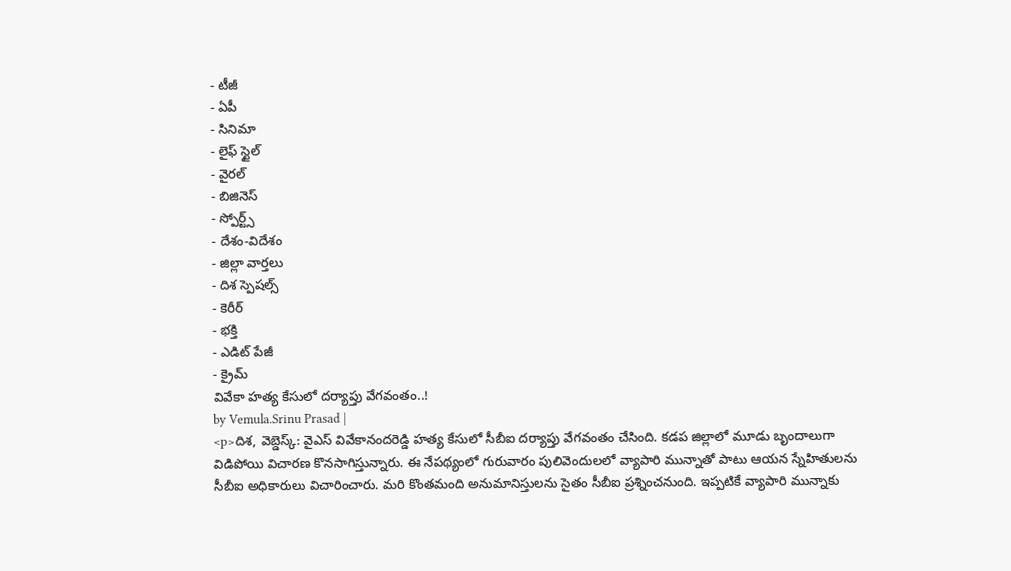- టీజీ
- ఏపీ
- సినిమా
- లైఫ్ స్టైల్
- వైరల్
- బిజినెస్
- స్పోర్ట్స్
- దేశం-విదేశం
- జిల్లా వార్తలు
- దిశ స్పెషల్స్
- కెరీర్
- భక్తి
- ఎడిట్ పేజీ
- క్రైమ్
వివేకా హత్య కేసులో దర్యాప్తు వేగవంతం..!
by Vemula.Srinu Prasad |
<p>దిశ, వెబ్డెస్క్: వైఎస్ వివేకానందరెడ్డి హత్య కేసులో సీబీఐ దర్యాప్తు వేగవంతం చేసింది. కడప జిల్లాలో మూడు బృందాలుగా విడిపోయి విచారణ కొనసాగిస్తున్నారు. ఈ నేపథ్యంలో గురువారం పులివెందులలో వ్యాపారి మున్నాతో పాటు ఆయన స్నేహితులను సీబీఐ అధికారులు విచారించారు. మరి కొంతమంది అనుమానిస్తులను సైతం సీబీఐ ప్రశ్నించనుంది. ఇప్పటికే వ్యాపారి మున్నాకు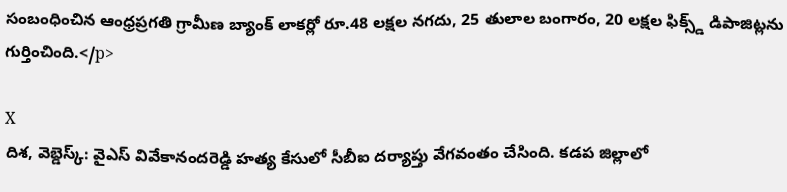సంబంధించిన ఆంధ్రప్రగతి గ్రామీణ బ్యాంక్ లాకర్లో రూ.48 లక్షల నగదు, 25 తులాల బంగారం, 20 లక్షల ఫిక్స్డ్ డిపాజిట్లను గుర్తించింది.</p>

X
దిశ, వెబ్డెస్క్: వైఎస్ వివేకానందరెడ్డి హత్య కేసులో సీబీఐ దర్యాప్తు వేగవంతం చేసింది. కడప జిల్లాలో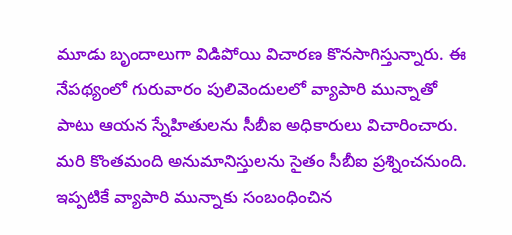మూడు బృందాలుగా విడిపోయి విచారణ కొనసాగిస్తున్నారు. ఈ నేపథ్యంలో గురువారం పులివెందులలో వ్యాపారి మున్నాతో పాటు ఆయన స్నేహితులను సీబీఐ అధికారులు విచారించారు. మరి కొంతమంది అనుమానిస్తులను సైతం సీబీఐ ప్రశ్నించనుంది. ఇప్పటికే వ్యాపారి మున్నాకు సంబంధించిన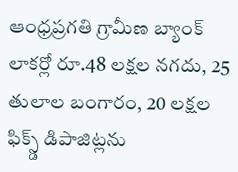ఆంధ్రప్రగతి గ్రామీణ బ్యాంక్ లాకర్లో రూ.48 లక్షల నగదు, 25 తులాల బంగారం, 20 లక్షల ఫిక్స్డ్ డిపాజిట్లను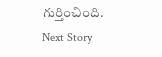గుర్తించింది.
Next Story